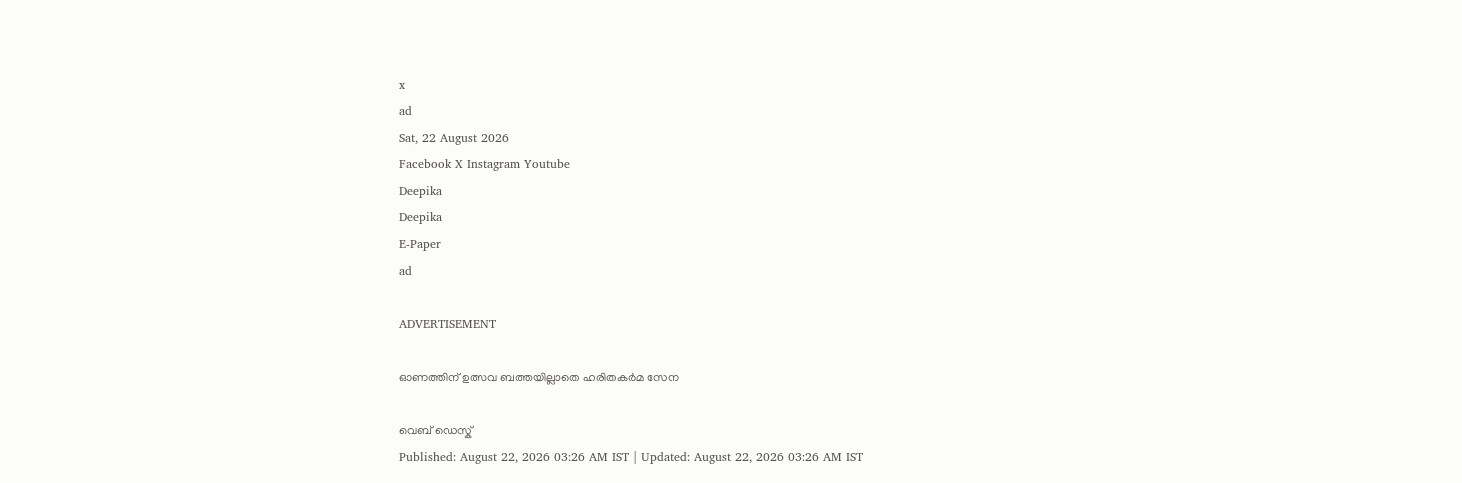x
ad
Sat, 22 August 2026
Facebook X Instagram Youtube
Deepika
Deepika
E-Paper
ad

ADVERTISEMENT

ഓണത്തിന് ഉത്സവ ബത്തയില്ലാതെ ഹരിതകര്‍മ സേന

വെബ് ഡെസ്ക്
Published: August 22, 2026 03:26 AM IST | Updated: August 22, 2026 03:26 AM IST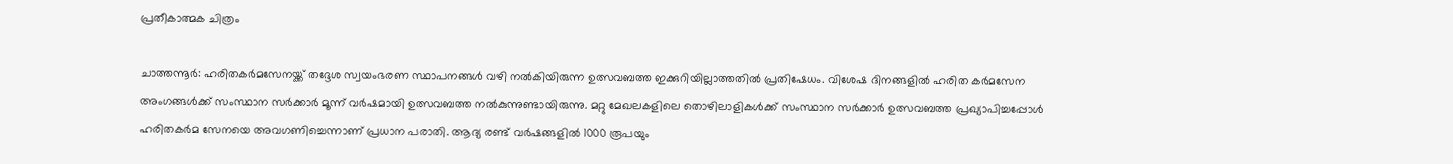പ്രതീകാത്മക ചിത്രം

ചാത്തന്നൂര്‍: ഹരിതകര്‍മസേനയ്ക്ക് തദ്ദേശ സ്വയംഭരണ സ്ഥാപനങ്ങള്‍ വഴി നല്‍കിയിരുന്ന ഉത്സവബത്ത ഇക്കുറിയില്ലാത്തതില്‍ പ്രതിഷേധം. വിശേഷ ദിനങ്ങളില്‍ ഹരിത കര്‍മസേന അംഗങ്ങള്‍ക്ക് സംസ്ഥാന സര്‍ക്കാര്‍ മൂന്ന് വര്‍ഷമായി ഉത്സവബത്ത നല്‍കുന്നുണ്ടായിരുന്നു. മറ്റു മേഖലകളിലെ തൊഴിലാളികള്‍ക്ക് സംസ്ഥാന സര്‍ക്കാര്‍ ഉത്സവബത്ത പ്രഖ്യാപിച്ചപ്പോള്‍ ഹരിതകര്‍മ സേനയെ അവഗണിച്ചെന്നാണ് പ്രധാന പരാതി. ആദ്യ രണ്ട് വര്‍ഷങ്ങളില്‍ 1000 രൂപയും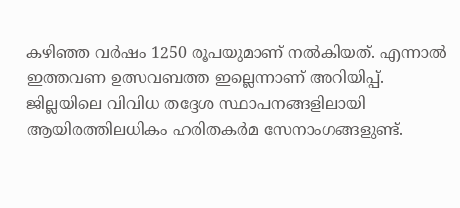കഴിഞ്ഞ വര്‍ഷം 1250 രൂപയുമാണ് നല്‍കിയത്. എന്നാല്‍ ഇത്തവണ ഉത്സവബത്ത ഇല്ലെന്നാണ് അറിയിപ്പ്. ജില്ലയിലെ വിവിധ തദ്ദേശ സ്ഥാപനങ്ങളിലായി ആയിരത്തിലധികം ഹരിതകര്‍മ സേനാംഗങ്ങളുണ്ട്.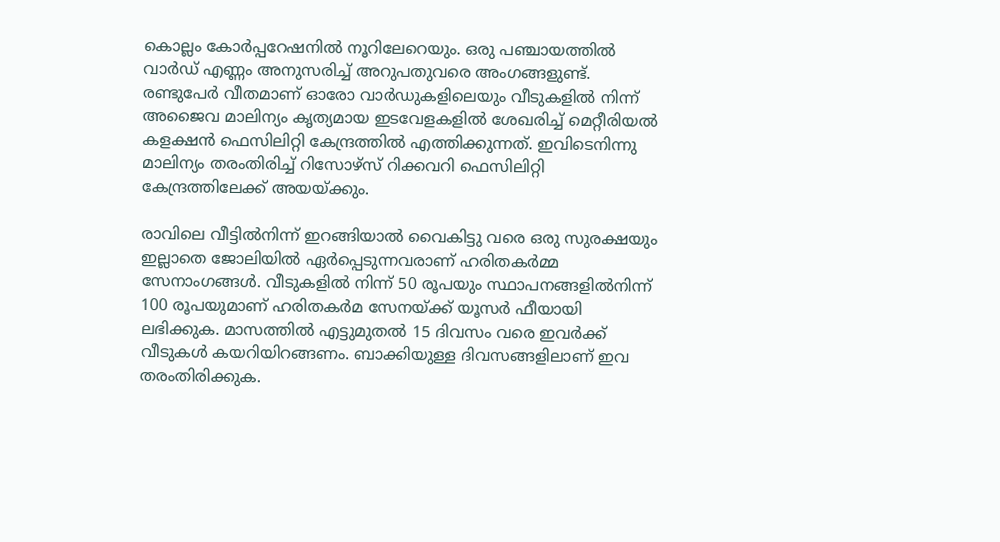കൊല്ലം കോര്‍പ്പറേഷനില്‍ നൂറിലേറെയും. ഒരു പഞ്ചായത്തില്‍ വാര്‍ഡ് എണ്ണം അനുസരിച്ച് അറുപതുവരെ അംഗങ്ങളുണ്ട്. രണ്ടുപേര്‍ വീതമാണ് ഓരോ വാര്‍ഡുകളിലെയും വീടുകളില്‍ നിന്ന് അജൈവ മാലിന്യം കൃത്യമായ ഇടവേളകളില്‍ ശേഖരിച്ച് മെറ്റീരിയല്‍ കളക്ഷന്‍ ഫെസിലിറ്റി കേന്ദ്രത്തില്‍ എത്തിക്കുന്നത്. ഇവിടെനിന്നു മാലിന്യം തരംതിരിച്ച് റിസോഴ്സ് റിക്കവറി ഫെസിലിറ്റി കേന്ദ്രത്തിലേക്ക് അയയ്ക്കും.

രാവിലെ വീട്ടില്‍നിന്ന് ഇറങ്ങിയാല്‍ വൈകിട്ടു വരെ ഒരു സുരക്ഷയും ഇല്ലാതെ ജോലിയില്‍ ഏര്‍പ്പെടുന്നവരാണ് ഹരിതകര്‍മ്മ സേനാംഗങ്ങള്‍. വീടുകളില്‍ നിന്ന് 50 രൂപയും സ്ഥാപനങ്ങളില്‍നിന്ന് 100 രൂപയുമാണ് ഹരിതകര്‍മ സേനയ്ക്ക് യൂസര്‍ ഫീയായി ലഭിക്കുക. മാസത്തില്‍ എട്ടുമുതല്‍ 15 ദിവസം വരെ ഇവര്‍ക്ക് വീടുകള്‍ കയറിയിറങ്ങണം. ബാക്കിയുള്ള ദിവസങ്ങളിലാണ് ഇവ തരംതിരിക്കുക.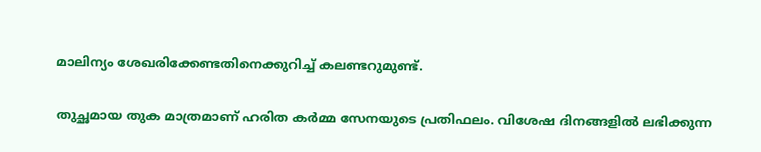മാലിന്യം ശേഖരിക്കേണ്ടതിനെക്കുറിച്ച് കലണ്ടറുമുണ്ട്.

തുച്ഛമായ തുക മാത്രമാണ് ഹരിത കര്‍മ്മ സേനയുടെ പ്രതിഫലം. വിശേഷ ദിനങ്ങളില്‍ ലഭിക്കുന്ന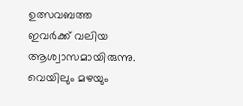ഉത്സവബത്ത ഇവര്‍ക്ക് വലിയ ആശ്വാസമായിരുന്നു. വെയിലും മഴയും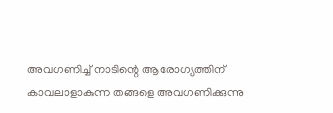അവഗണിച്ച് നാടിന്റെ ആരോഗ്യത്തിന് കാവലാളാകുന്ന തങ്ങളെ അവഗണിക്കുന്നു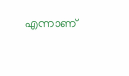എന്നാണ്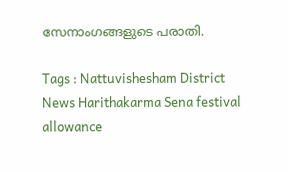സേനാംഗങ്ങളുടെ പരാതി.

Tags : Nattuvishesham District News Harithakarma Sena festival allowance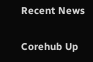Recent News

Corehub Up